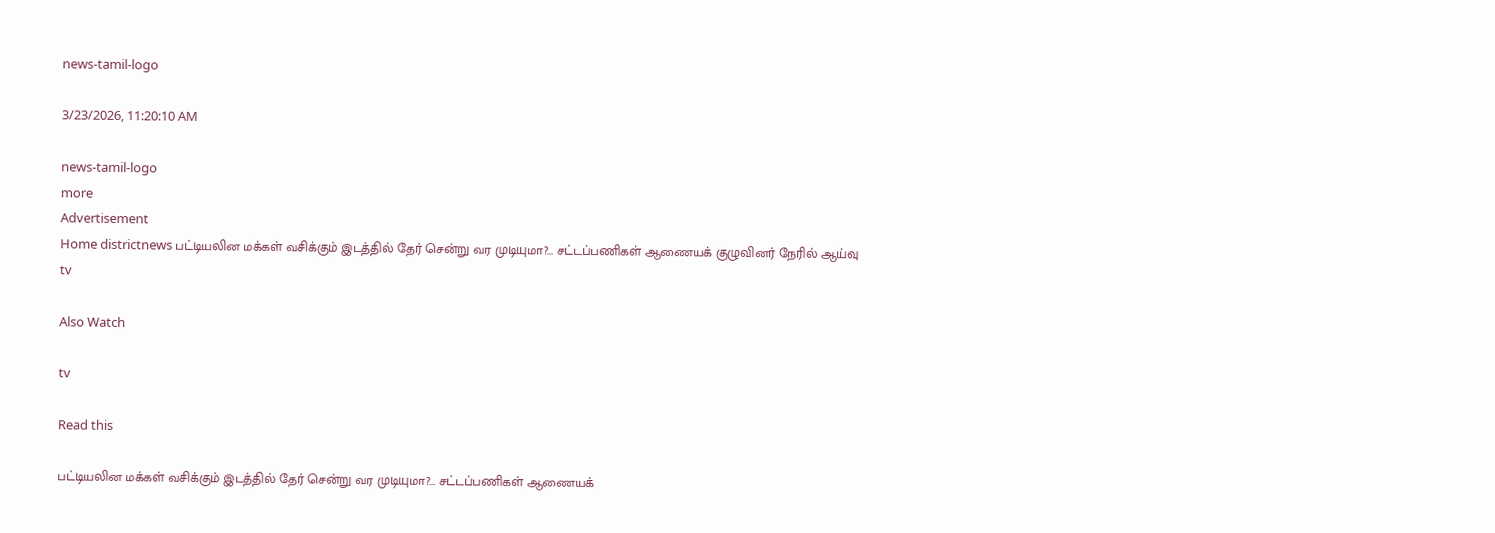news-tamil-logo

3/23/2026, 11:20:10 AM

news-tamil-logo
more
Advertisement
Home districtnews பட்டியலின மக்கள் வசிக்கும் இடத்தில் தேர் சென்று வர முடியுமா?... சட்டப்பணிகள் ஆணையக் குழுவினர் நேரில் ஆய்வு
tv

Also Watch

tv

Read this

பட்டியலின மக்கள் வசிக்கும் இடத்தில் தேர் சென்று வர முடியுமா?... சட்டப்பணிகள் ஆணையக்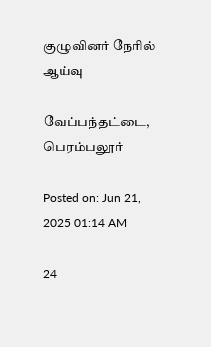குழுவினர் நேரில் ஆய்வு

வேப்பந்தட்டை, பெரம்பலூர்

Posted on: Jun 21, 2025 01:14 AM

24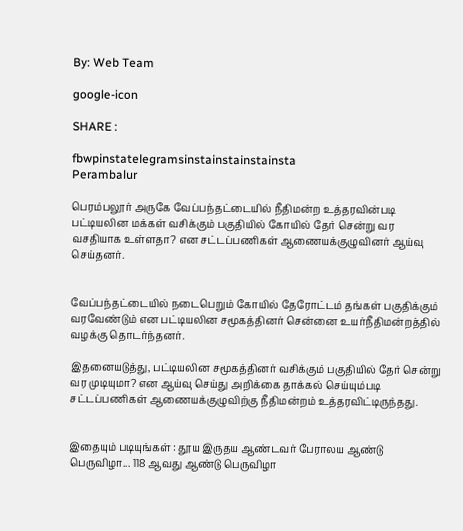By: Web Team

google-icon

SHARE :

fbwpinstatelegramsinstainstainstainsta
Perambalur

பெரம்பலூர் அருகே வேப்பந்தட்டையில் நீதிமன்ற உத்தரவின்படி பட்டியலின மக்கள் வசிக்கும் பகுதியில் கோயில் தேர் சென்று வர வசதியாக உள்ளதா? என சட்டப்பணிகள் ஆணையக்குழுவினர் ஆய்வு செய்தனர்.


வேப்பந்தட்டையில் நடைபெறும் கோயில் தேரோட்டம் தங்கள் பகுதிக்கும் வரவேண்டும் என பட்டியலின சமூகத்தினர் சென்னை உயர்நீதிமன்றத்தில் வழக்கு தொடர்ந்தனர்.

இதனையடுத்து, பட்டியலின சமூகத்தினர் வசிக்கும் பகுதியில் தேர் சென்று வர முடியுமா? என ஆய்வு செய்து அறிக்கை தாக்கல் செய்யும்படி சட்டப்பணிகள் ஆணையக்குழுவிற்கு நீதிமன்றம் உத்தரவிட்டிருந்தது.


இதையும் படியுங்கள் : தூய இருதய ஆண்டவர் பேராலய ஆண்டு பெருவிழா... 118 ஆவது ஆண்டு பெருவிழா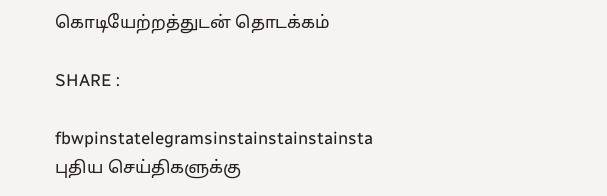கொடியேற்றத்துடன் தொடக்கம்

SHARE :

fbwpinstatelegramsinstainstainstainsta
புதிய செய்திகளுக்கு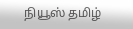நியூஸ் தமிழ்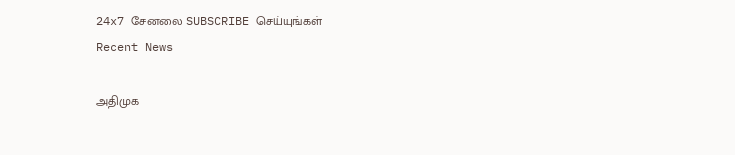24x7 சேனலை SUBSCRIBE செய்யுங்கள்
Recent News

அதிமுக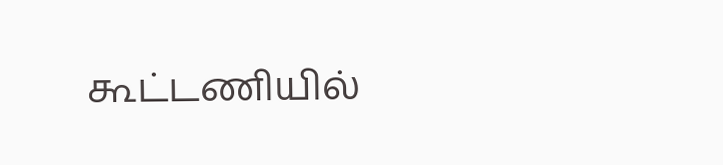கூட்டணியில்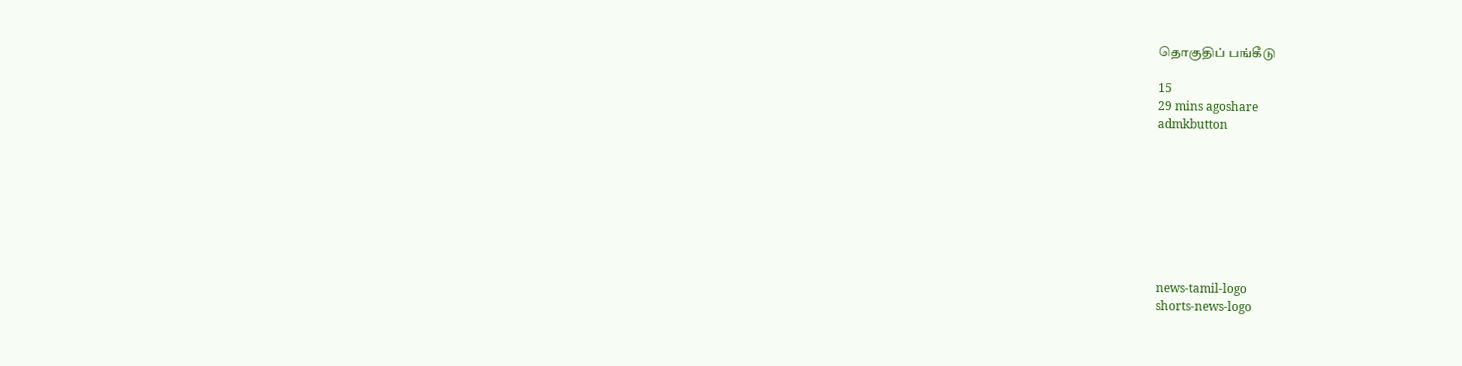தொகுதிப் பங்கீடு

15
29 mins agoshare
admkbutton








news-tamil-logo
shorts-news-logo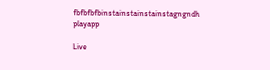fbfbfbfbinstainstainstainstagngndh
playapp

Live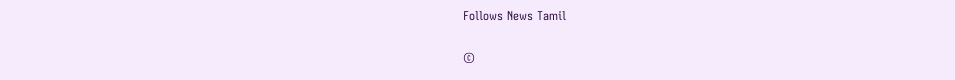Follows News Tamil

©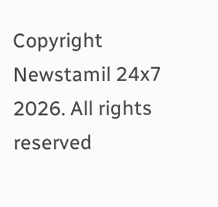Copyright Newstamil 24x7 2026. All rights reserved